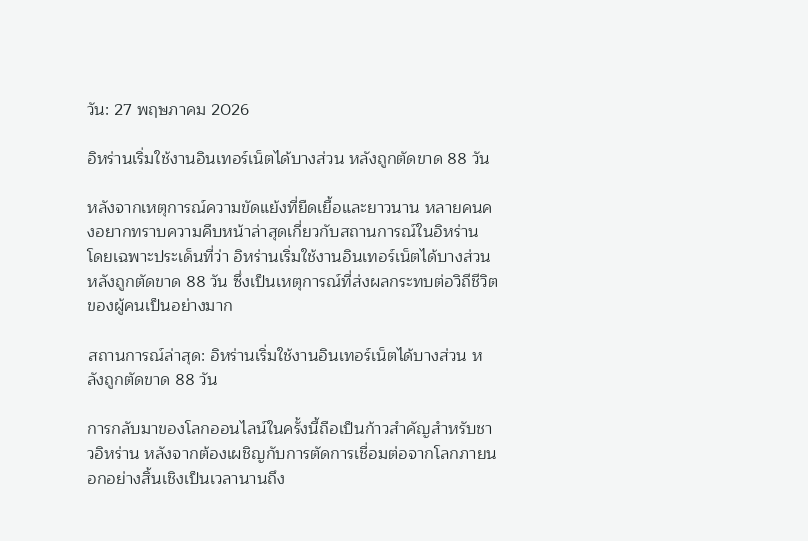วัน: 27 พฤษภาคม 2026

อิหร่านเริ่มใช้งานอินเทอร์เน็ตได้บางส่วน หลังถูกตัดขาด 88 วัน

หลังจากเหตุการณ์ความขัดแย้งที่ยืดเยื้อและยาวนาน หลายคนคงอยากทราบความคืบหน้าล่าสุดเกี่ยวกับสถานการณ์ในอิหร่าน โดยเฉพาะประเด็นที่ว่า อิหร่านเริ่มใช้งานอินเทอร์เน็ตได้บางส่วน หลังถูกตัดขาด 88 วัน ซึ่งเป็นเหตุการณ์ที่ส่งผลกระทบต่อวิถีชีวิตของผู้คนเป็นอย่างมาก

สถานการณ์ล่าสุด: อิหร่านเริ่มใช้งานอินเทอร์เน็ตได้บางส่วน หลังถูกตัดขาด 88 วัน

การกลับมาของโลกออนไลน์ในครั้งนี้ถือเป็นก้าวสำคัญสำหรับชาวอิหร่าน หลังจากต้องเผชิญกับการตัดการเชื่อมต่อจากโลกภายนอกอย่างสิ้นเชิงเป็นเวลานานถึง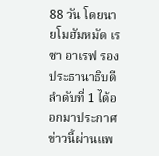88 วัน โดยนายโมฮัมหมัด เรซา อาเรฟ รองประธานาธิบดีลำดับที่ 1 ได้ออกมาประกาศข่าวนี้ผ่านแพ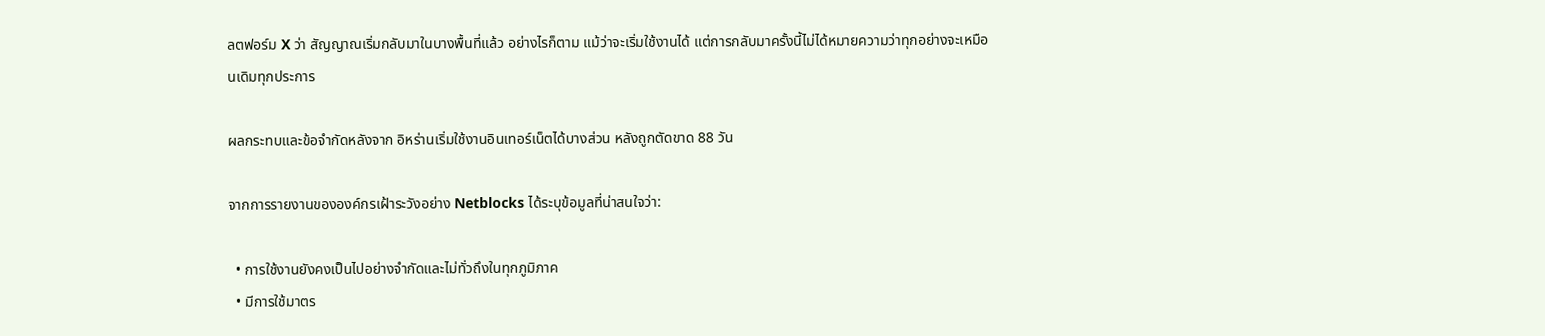ลตฟอร์ม X ว่า สัญญาณเริ่มกลับมาในบางพื้นที่แล้ว อย่างไรก็ตาม แม้ว่าจะเริ่มใช้งานได้ แต่การกลับมาครั้งนี้ไม่ได้หมายความว่าทุกอย่างจะเหมือนเดิมทุกประการ

ผลกระทบและข้อจำกัดหลังจาก อิหร่านเริ่มใช้งานอินเทอร์เน็ตได้บางส่วน หลังถูกตัดขาด 88 วัน

จากการรายงานขององค์กรเฝ้าระวังอย่าง Netblocks ได้ระบุข้อมูลที่น่าสนใจว่า:

  • การใช้งานยังคงเป็นไปอย่างจำกัดและไม่ทั่วถึงในทุกภูมิภาค
  • มีการใช้มาตร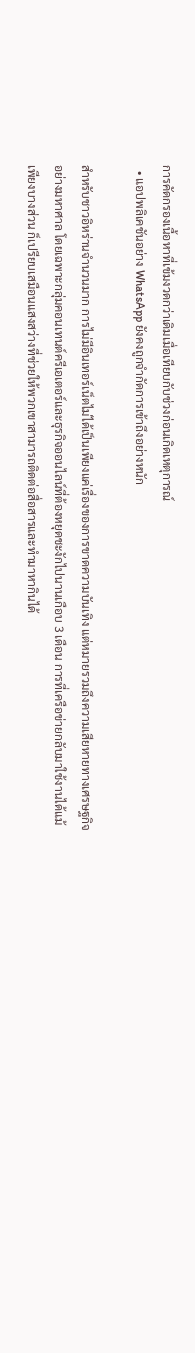การคัดกรองเนื้อหาที่เข้มงวดกว่าเดิมเมื่อเทียบกับช่วงก่อนเกิดเหตุการณ์
  • แอปพลิเคชันอย่าง WhatsApp ยังคงถูกจำกัดการเข้าถึงอย่างหนัก

สำหรับชาวอิหร่านจำนวนมาก การไม่มีอินเทอร์เน็ตไม่ได้เป็นเพียงแค่เรื่องของการขาดความบันเทิง แต่หมายรวมถึงความเสียหายทางเศรษฐกิจอย่างมหาศาล โดยเฉพาะกลุ่มคอนเทนต์ครีเอเตอร์และธุรกิจออนไลน์ที่ต้องหยุดชะงักไปนานเกือบ 3 เดือน การที่เครือข่ายกลับมาใช้งานได้แม้เพียงบางส่วน ก็เปรียบเสมือนแสงสว่างที่ช่วยให้พวกเขาสามารถติดต่อสื่อสารและทำมาหากินได้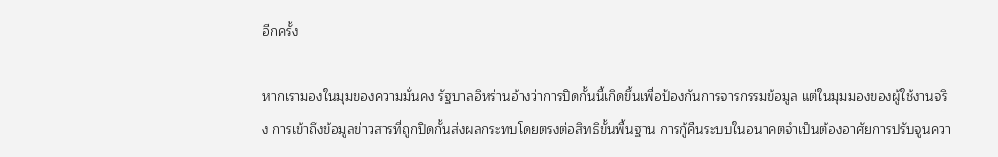อีกครั้ง

หากเรามองในมุมของความมั่นคง รัฐบาลอิหร่านอ้างว่าการปิดกั้นนี้เกิดขึ้นเพื่อป้องกันการจารกรรมข้อมูล แต่ในมุมมองของผู้ใช้งานจริง การเข้าถึงข้อมูลข่าวสารที่ถูกปิดกั้นส่งผลกระทบโดยตรงต่อสิทธิขั้นพื้นฐาน การกู้คืนระบบในอนาคตจำเป็นต้องอาศัยการปรับจูนควา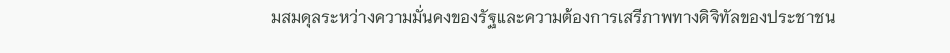มสมดุลระหว่างความมั่นคงของรัฐและความต้องการเสรีภาพทางดิจิทัลของประชาชน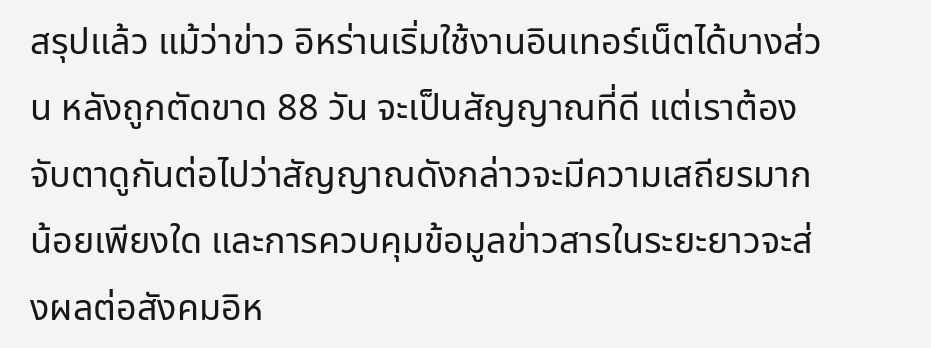สรุปแล้ว แม้ว่าข่าว อิหร่านเริ่มใช้งานอินเทอร์เน็ตได้บางส่วน หลังถูกตัดขาด 88 วัน จะเป็นสัญญาณที่ดี แต่เราต้องจับตาดูกันต่อไปว่าสัญญาณดังกล่าวจะมีความเสถียรมากน้อยเพียงใด และการควบคุมข้อมูลข่าวสารในระยะยาวจะส่งผลต่อสังคมอิห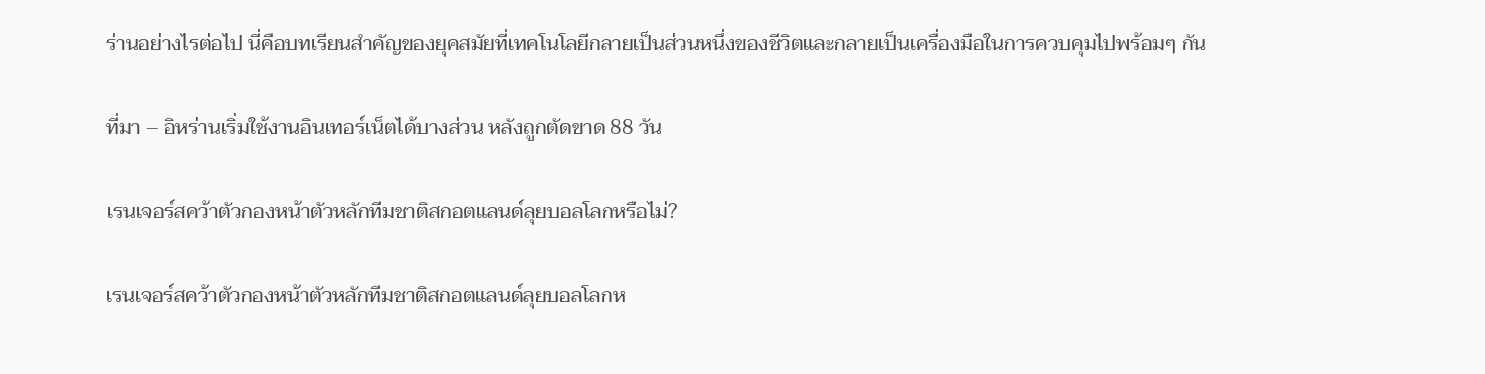ร่านอย่างไรต่อไป นี่คือบทเรียนสำคัญของยุคสมัยที่เทคโนโลยีกลายเป็นส่วนหนึ่งของชีวิตและกลายเป็นเครื่องมือในการควบคุมไปพร้อมๆ กัน

ที่มา – อิหร่านเริ่มใช้งานอินเทอร์เน็ตได้บางส่วน หลังถูกตัดขาด 88 วัน

เรนเจอร์สคว้าตัวกองหน้าตัวหลักทีมชาติสกอตแลนด์ลุยบอลโลกหรือไม่?

เรนเจอร์สคว้าตัวกองหน้าตัวหลักทีมชาติสกอตแลนด์ลุยบอลโลกห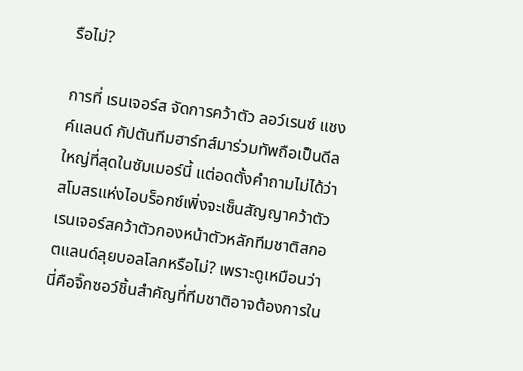รือไม่?

การที่ เรนเจอร์ส จัดการคว้าตัว ลอว์เรนซ์ แชงค์แลนด์ กัปตันทีมฮาร์ทส์มาร่วมทัพถือเป็นดีลใหญ่ที่สุดในซัมเมอร์นี้ แต่อดตั้งคำถามไม่ได้ว่าสโมสรแห่งไอบร็อกซ์เพิ่งจะเซ็นสัญญาคว้าตัว เรนเจอร์สคว้าตัวกองหน้าตัวหลักทีมชาติสกอตแลนด์ลุยบอลโลกหรือไม่? เพราะดูเหมือนว่านี่คือจิ๊กซอว์ชิ้นสำคัญที่ทีมชาติอาจต้องการใน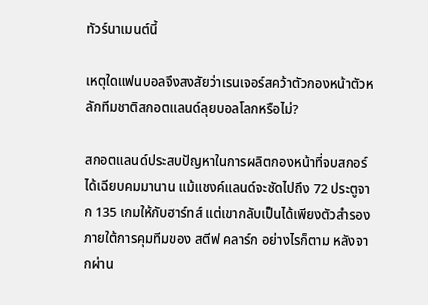ทัวร์นาเมนต์นี้

เหตุใดแฟนบอลจึงสงสัยว่าเรนเจอร์สคว้าตัวกองหน้าตัวหลักทีมชาติสกอตแลนด์ลุยบอลโลกหรือไม่?

สกอตแลนด์ประสบปัญหาในการผลิตกองหน้าที่จบสกอร์ได้เฉียบคมมานาน แม้แชงค์แลนด์จะซัดไปถึง 72 ประตูจาก 135 เกมให้กับฮาร์ทส์ แต่เขากลับเป็นได้เพียงตัวสำรองภายใต้การคุมทีมของ สตีฟ คลาร์ก อย่างไรก็ตาม หลังจากผ่าน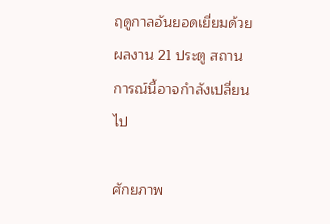ฤดูกาลอันยอดเยี่ยมด้วยผลงาน 21 ประตู สถานการณ์นี้อาจกำลังเปลี่ยนไป

ศักยภาพ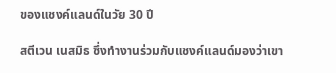ของแชงค์แลนด์ในวัย 30 ปี

สตีเวน เนสมิธ ซึ่งทำงานร่วมกับแชงค์แลนด์มองว่าเขา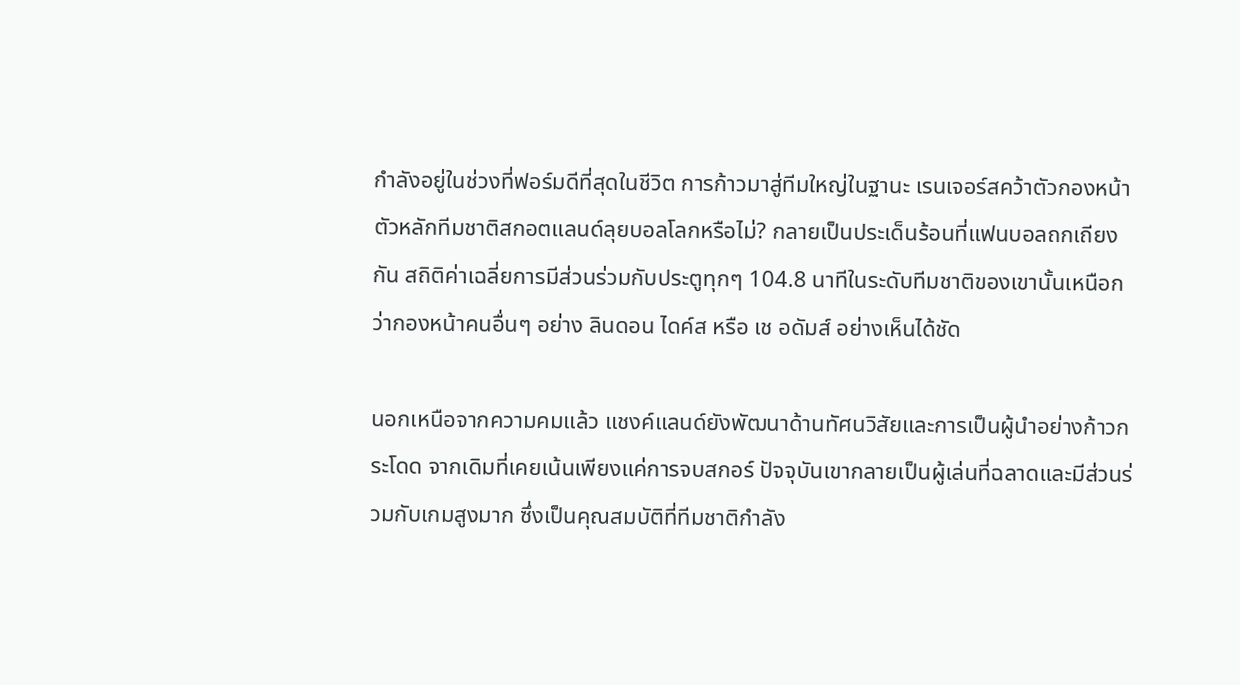กำลังอยู่ในช่วงที่ฟอร์มดีที่สุดในชีวิต การก้าวมาสู่ทีมใหญ่ในฐานะ เรนเจอร์สคว้าตัวกองหน้าตัวหลักทีมชาติสกอตแลนด์ลุยบอลโลกหรือไม่? กลายเป็นประเด็นร้อนที่แฟนบอลถกเถียงกัน สถิติค่าเฉลี่ยการมีส่วนร่วมกับประตูทุกๆ 104.8 นาทีในระดับทีมชาติของเขานั้นเหนือกว่ากองหน้าคนอื่นๆ อย่าง ลินดอน ไดค์ส หรือ เช อดัมส์ อย่างเห็นได้ชัด

นอกเหนือจากความคมแล้ว แชงค์แลนด์ยังพัฒนาด้านทัศนวิสัยและการเป็นผู้นำอย่างก้าวกระโดด จากเดิมที่เคยเน้นเพียงแค่การจบสกอร์ ปัจจุบันเขากลายเป็นผู้เล่นที่ฉลาดและมีส่วนร่วมกับเกมสูงมาก ซึ่งเป็นคุณสมบัติที่ทีมชาติกำลัง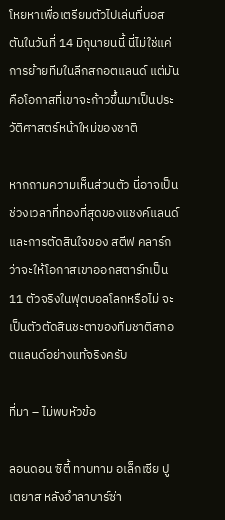โหยหาเพื่อเตรียมตัวไปเล่นที่บอสตันในวันที่ 14 มิถุนายนนี้ นี่ไม่ใช่แค่การย้ายทีมในลีกสกอตแลนด์ แต่มันคือโอกาสที่เขาจะก้าวขึ้นมาเป็นประวัติศาสตร์หน้าใหม่ของชาติ

หากถามความเห็นส่วนตัว นี่อาจเป็นช่วงเวลาที่ทองที่สุดของแชงค์แลนด์ และการตัดสินใจของ สตีฟ คลาร์ก ว่าจะให้โอกาสเขาออกสตาร์ทเป็น 11 ตัวจริงในฟุตบอลโลกหรือไม่ จะเป็นตัวตัดสินชะตาของทีมชาติสกอตแลนด์อย่างแท้จริงครับ

ที่มา – ไม่พบหัวข้อ

ลอนดอน ซิตี้ ทาบทาม อเล็กเซีย ปูเตยาส หลังอำลาบาร์ซ่า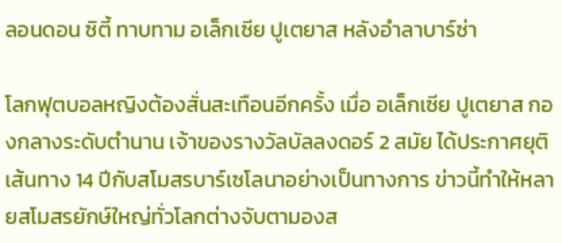ลอนดอน ซิตี้ ทาบทาม อเล็กเซีย ปูเตยาส หลังอำลาบาร์ซ่า

โลกฟุตบอลหญิงต้องสั่นสะเทือนอีกครั้ง เมื่อ อเล็กเซีย ปูเตยาส กองกลางระดับตำนาน เจ้าของรางวัลบัลลงดอร์ 2 สมัย ได้ประกาศยุติเส้นทาง 14 ปีกับสโมสรบาร์เซโลนาอย่างเป็นทางการ ข่าวนี้ทำให้หลายสโมสรยักษ์ใหญ่ทั่วโลกต่างจับตามองส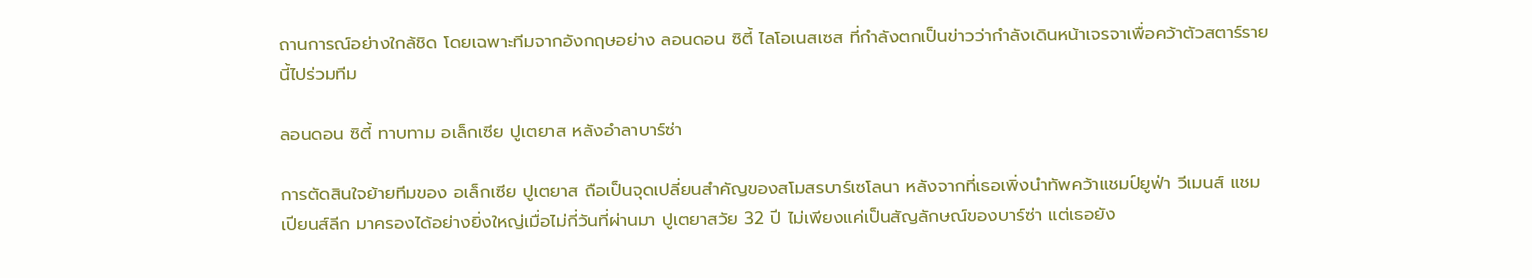ถานการณ์อย่างใกล้ชิด โดยเฉพาะทีมจากอังกฤษอย่าง ลอนดอน ซิตี้ ไลโอเนสเซส ที่กำลังตกเป็นข่าวว่ากำลังเดินหน้าเจรจาเพื่อคว้าตัวสตาร์รายนี้ไปร่วมทีม

ลอนดอน ซิตี้ ทาบทาม อเล็กเซีย ปูเตยาส หลังอำลาบาร์ซ่า

การตัดสินใจย้ายทีมของ อเล็กเซีย ปูเตยาส ถือเป็นจุดเปลี่ยนสำคัญของสโมสรบาร์เซโลนา หลังจากที่เธอเพิ่งนำทัพคว้าแชมป์ยูฟ่า วีเมนส์ แชมเปียนส์ลีก มาครองได้อย่างยิ่งใหญ่เมื่อไม่กี่วันที่ผ่านมา ปูเตยาสวัย 32 ปี ไม่เพียงแค่เป็นสัญลักษณ์ของบาร์ซ่า แต่เธอยัง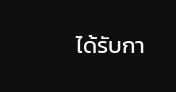ได้รับกา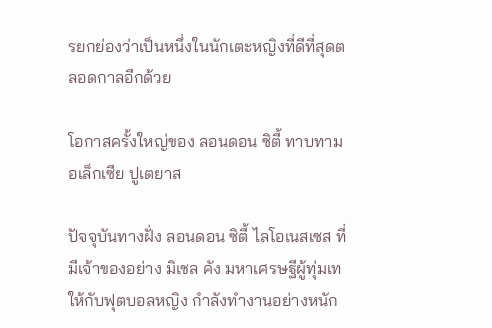รยกย่องว่าเป็นหนึ่งในนักเตะหญิงที่ดีที่สุดตลอดกาลอีกด้วย

โอกาสครั้งใหญ่ของ ลอนดอน ซิตี้ ทาบทาม อเล็กเซีย ปูเตยาส

ปัจจุบันทางฝั่ง ลอนดอน ซิตี้ ไลโอเนสเซส ที่มีเจ้าของอย่าง มิเชล คัง มหาเศรษฐีผู้ทุ่มเทให้กับฟุตบอลหญิง กำลังทำงานอย่างหนัก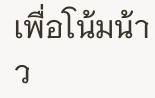เพื่อโน้มน้าว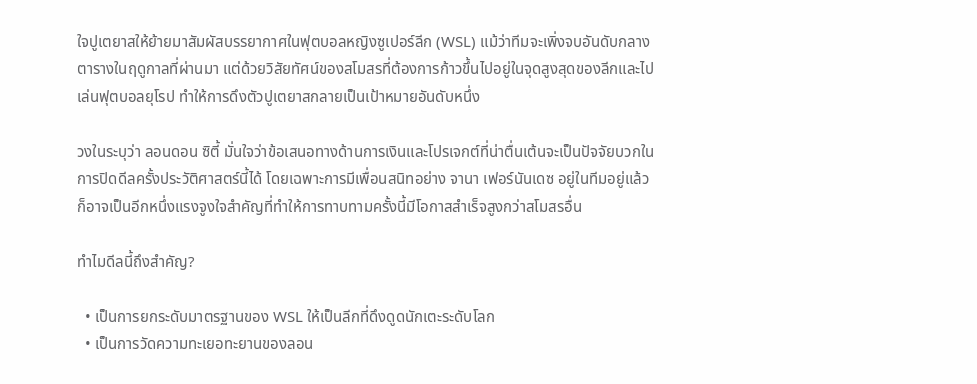ใจปูเตยาสให้ย้ายมาสัมผัสบรรยากาศในฟุตบอลหญิงซูเปอร์ลีก (WSL) แม้ว่าทีมจะเพิ่งจบอันดับกลางตารางในฤดูกาลที่ผ่านมา แต่ด้วยวิสัยทัศน์ของสโมสรที่ต้องการก้าวขึ้นไปอยู่ในจุดสูงสุดของลีกและไปเล่นฟุตบอลยุโรป ทำให้การดึงตัวปูเตยาสกลายเป็นเป้าหมายอันดับหนึ่ง

วงในระบุว่า ลอนดอน ซิตี้ มั่นใจว่าข้อเสนอทางด้านการเงินและโปรเจกต์ที่น่าตื่นเต้นจะเป็นปัจจัยบวกในการปิดดีลครั้งประวัติศาสตร์นี้ได้ โดยเฉพาะการมีเพื่อนสนิทอย่าง จานา เฟอร์นันเดซ อยู่ในทีมอยู่แล้ว ก็อาจเป็นอีกหนึ่งแรงจูงใจสำคัญที่ทำให้การทาบทามครั้งนี้มีโอกาสสำเร็จสูงกว่าสโมสรอื่น

ทำไมดีลนี้ถึงสำคัญ?

  • เป็นการยกระดับมาตรฐานของ WSL ให้เป็นลีกที่ดึงดูดนักเตะระดับโลก
  • เป็นการวัดความทะเยอทะยานของลอน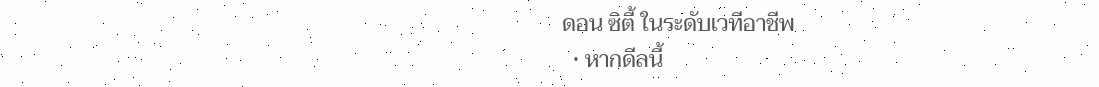ดอน ซิตี้ ในระดับเวทีอาชีพ
  • หากดีลนี้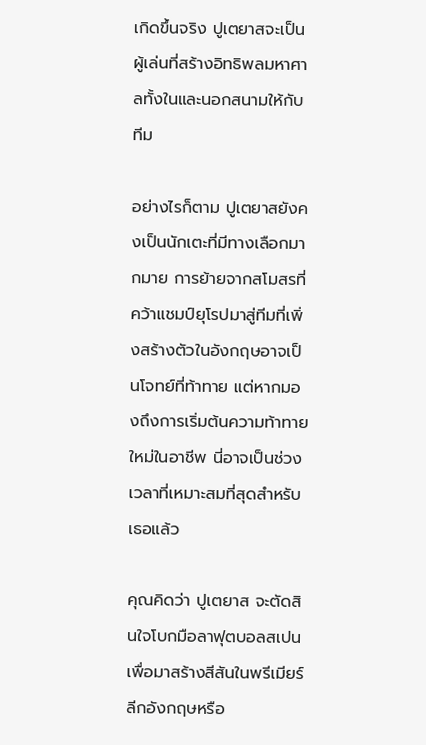เกิดขึ้นจริง ปูเตยาสจะเป็นผู้เล่นที่สร้างอิทธิพลมหาศาลทั้งในและนอกสนามให้กับทีม

อย่างไรก็ตาม ปูเตยาสยังคงเป็นนักเตะที่มีทางเลือกมากมาย การย้ายจากสโมสรที่คว้าแชมป์ยุโรปมาสู่ทีมที่เพิ่งสร้างตัวในอังกฤษอาจเป็นโจทย์ที่ท้าทาย แต่หากมองถึงการเริ่มต้นความท้าทายใหม่ในอาชีพ นี่อาจเป็นช่วงเวลาที่เหมาะสมที่สุดสำหรับเธอแล้ว

คุณคิดว่า ปูเตยาส จะตัดสินใจโบกมือลาฟุตบอลสเปนเพื่อมาสร้างสีสันในพรีเมียร์ลีกอังกฤษหรือ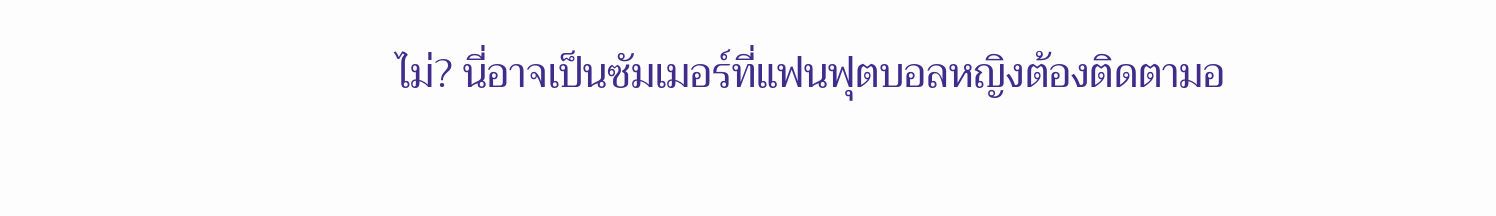ไม่? นี่อาจเป็นซัมเมอร์ที่แฟนฟุตบอลหญิงต้องติดตามอ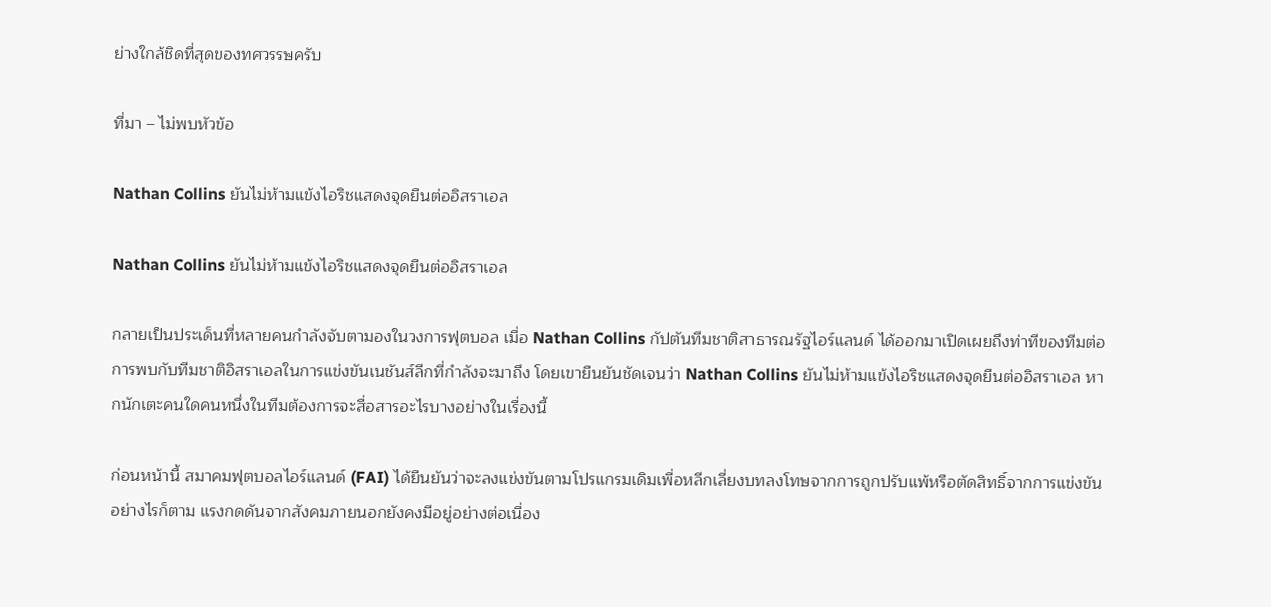ย่างใกล้ชิดที่สุดของทศวรรษครับ

ที่มา – ไม่พบหัวข้อ

Nathan Collins ยันไม่ห้ามแข้งไอริชแสดงจุดยืนต่ออิสราเอล

Nathan Collins ยันไม่ห้ามแข้งไอริชแสดงจุดยืนต่ออิสราเอล

กลายเป็นประเด็นที่หลายคนกำลังจับตามองในวงการฟุตบอล เมื่อ Nathan Collins กัปตันทีมชาติสาธารณรัฐไอร์แลนด์ ได้ออกมาเปิดเผยถึงท่าทีของทีมต่อการพบกับทีมชาติอิสราเอลในการแข่งขันเนชันส์ลีกที่กำลังจะมาถึง โดยเขายืนยันชัดเจนว่า Nathan Collins ยันไม่ห้ามแข้งไอริชแสดงจุดยืนต่ออิสราเอล หากนักเตะคนใดคนหนึ่งในทีมต้องการจะสื่อสารอะไรบางอย่างในเรื่องนี้

ก่อนหน้านี้ สมาคมฟุตบอลไอร์แลนด์ (FAI) ได้ยืนยันว่าจะลงแข่งขันตามโปรแกรมเดิมเพื่อหลีกเลี่ยงบทลงโทษจากการถูกปรับแพ้หรือตัดสิทธิ์จากการแข่งขัน อย่างไรก็ตาม แรงกดดันจากสังคมภายนอกยังคงมีอยู่อย่างต่อเนื่อง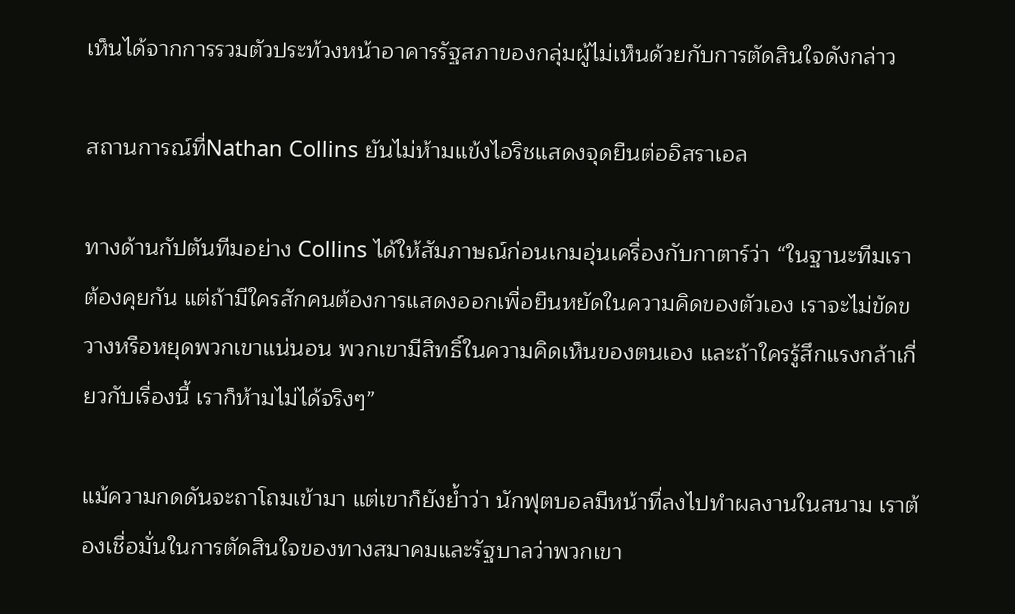เห็นได้จากการรวมตัวประท้วงหน้าอาคารรัฐสภาของกลุ่มผู้ไม่เห็นด้วยกับการตัดสินใจดังกล่าว

สถานการณ์ที่Nathan Collins ยันไม่ห้ามแข้งไอริชแสดงจุดยืนต่ออิสราเอล

ทางด้านกัปตันทีมอย่าง Collins ได้ให้สัมภาษณ์ก่อนเกมอุ่นเครื่องกับกาตาร์ว่า “ในฐานะทีมเราต้องคุยกัน แต่ถ้ามีใครสักคนต้องการแสดงออกเพื่อยืนหยัดในความคิดของตัวเอง เราจะไม่ขัดขวางหรือหยุดพวกเขาแน่นอน พวกเขามีสิทธิ์ในความคิดเห็นของตนเอง และถ้าใครรู้สึกแรงกล้าเกี่ยวกับเรื่องนี้ เราก็ห้ามไม่ได้จริงๆ”

แม้ความกดดันจะถาโถมเข้ามา แต่เขาก็ยังย้ำว่า นักฟุตบอลมีหน้าที่ลงไปทำผลงานในสนาม เราต้องเชื่อมั่นในการตัดสินใจของทางสมาคมและรัฐบาลว่าพวกเขา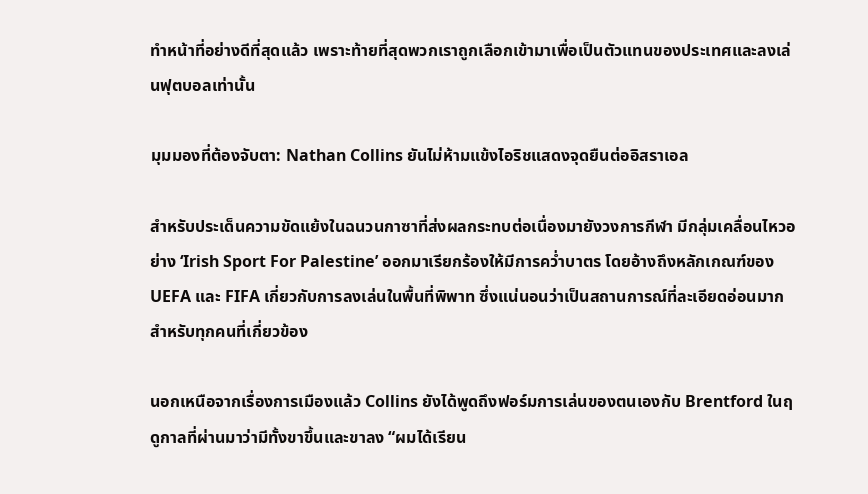ทำหน้าที่อย่างดีที่สุดแล้ว เพราะท้ายที่สุดพวกเราถูกเลือกเข้ามาเพื่อเป็นตัวแทนของประเทศและลงเล่นฟุตบอลเท่านั้น

มุมมองที่ต้องจับตา: Nathan Collins ยันไม่ห้ามแข้งไอริชแสดงจุดยืนต่ออิสราเอล

สำหรับประเด็นความขัดแย้งในฉนวนกาซาที่ส่งผลกระทบต่อเนื่องมายังวงการกีฬา มีกลุ่มเคลื่อนไหวอย่าง ‘Irish Sport For Palestine’ ออกมาเรียกร้องให้มีการคว่ำบาตร โดยอ้างถึงหลักเกณฑ์ของ UEFA และ FIFA เกี่ยวกับการลงเล่นในพื้นที่พิพาท ซึ่งแน่นอนว่าเป็นสถานการณ์ที่ละเอียดอ่อนมากสำหรับทุกคนที่เกี่ยวข้อง

นอกเหนือจากเรื่องการเมืองแล้ว Collins ยังได้พูดถึงฟอร์มการเล่นของตนเองกับ Brentford ในฤดูกาลที่ผ่านมาว่ามีทั้งขาขึ้นและขาลง “ผมได้เรียน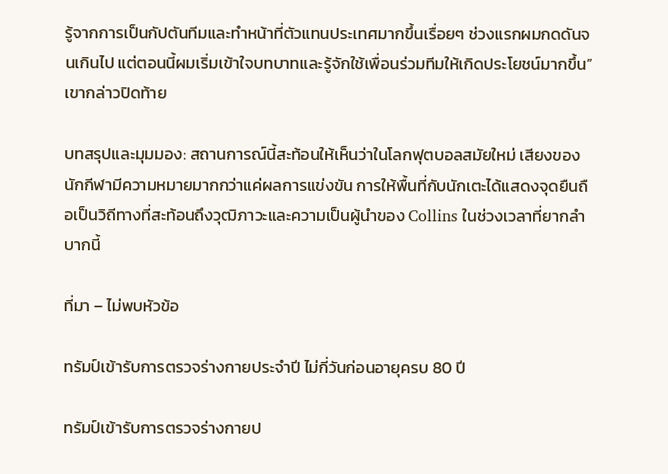รู้จากการเป็นกัปตันทีมและทำหน้าที่ตัวแทนประเทศมากขึ้นเรื่อยๆ ช่วงแรกผมกดดันจนเกินไป แต่ตอนนี้ผมเริ่มเข้าใจบทบาทและรู้จักใช้เพื่อนร่วมทีมให้เกิดประโยชน์มากขึ้น” เขากล่าวปิดท้าย

บทสรุปและมุมมอง: สถานการณ์นี้สะท้อนให้เห็นว่าในโลกฟุตบอลสมัยใหม่ เสียงของนักกีฬามีความหมายมากกว่าแค่ผลการแข่งขัน การให้พื้นที่กับนักเตะได้แสดงจุดยืนถือเป็นวิถีทางที่สะท้อนถึงวุฒิภาวะและความเป็นผู้นำของ Collins ในช่วงเวลาที่ยากลำบากนี้

ที่มา – ไม่พบหัวข้อ

ทรัมป์เข้ารับการตรวจร่างกายประจำปี ไม่กี่วันก่อนอายุครบ 80 ปี

ทรัมป์เข้ารับการตรวจร่างกายป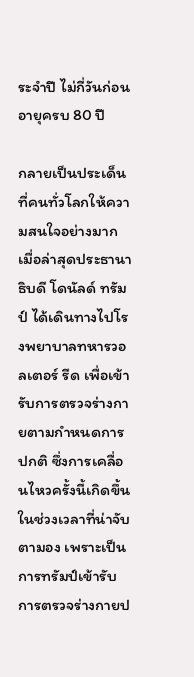ระจำปี ไม่กี่วันก่อนอายุครบ 80 ปี

กลายเป็นประเด็นที่คนทั่วโลกให้ความสนใจอย่างมาก เมื่อล่าสุดประธานาธิบดี โดนัลด์ ทรัมป์ ได้เดินทางไปโรงพยาบาลทหารวอลเตอร์ รีด เพื่อเข้ารับการตรวจร่างกายตามกำหนดการปกติ ซึ่งการเคลื่อนไหวครั้งนี้เกิดขึ้นในช่วงเวลาที่น่าจับตามอง เพราะเป็นการทรัมป์เข้ารับการตรวจร่างกายป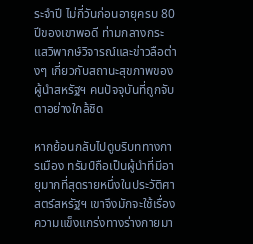ระจำปี ไม่กี่วันก่อนอายุครบ 80 ปีของเขาพอดี ท่ามกลางกระแสวิพากษ์วิจารณ์และข่าวลือต่างๆ เกี่ยวกับสถานะสุขภาพของผู้นำสหรัฐฯ คนปัจจุบันที่ถูกจับตาอย่างใกล้ชิด

หากย้อนกลับไปดูบริบททางการเมือง ทรัมป์ถือเป็นผู้นำที่มีอายุมากที่สุดรายหนึ่งในประวัติศาสตร์สหรัฐฯ เขาจึงมักจะใช้เรื่องความแข็งแกร่งทางร่างกายมา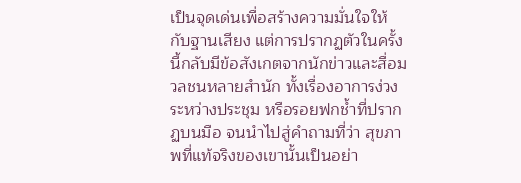เป็นจุดเด่นเพื่อสร้างความมั่นใจให้กับฐานเสียง แต่การปรากฏตัวในครั้งนี้กลับมีข้อสังเกตจากนักข่าวและสื่อมวลชนหลายสำนัก ทั้งเรื่องอาการง่วงระหว่างประชุม หรือรอยฟกช้ำที่ปรากฏบนมือ จนนำไปสู่คำถามที่ว่า สุขภาพที่แท้จริงของเขานั้นเป็นอย่า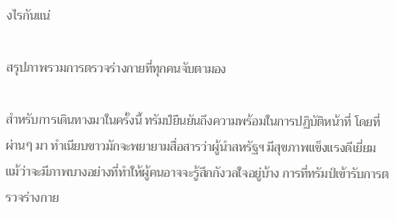งไรกันแน่

สรุปภาพรวมการตรวจร่างกายที่ทุกคนจับตามอง

สำหรับการเดินทางมาในครั้งนี้ ทรัมป์ยืนยันถึงความพร้อมในการปฏิบัติหน้าที่ โดยที่ผ่านๆ มา ทำเนียบขาวมักจะพยายามสื่อสารว่าผู้นำสหรัฐฯ มีสุขภาพแข็งแรงดีเยี่ยม แม้ว่าจะมีภาพบางอย่างที่ทำให้ผู้คนอาจจะรู้สึกกังวลใจอยู่บ้าง การที่ทรัมป์เข้ารับการตรวจร่างกาย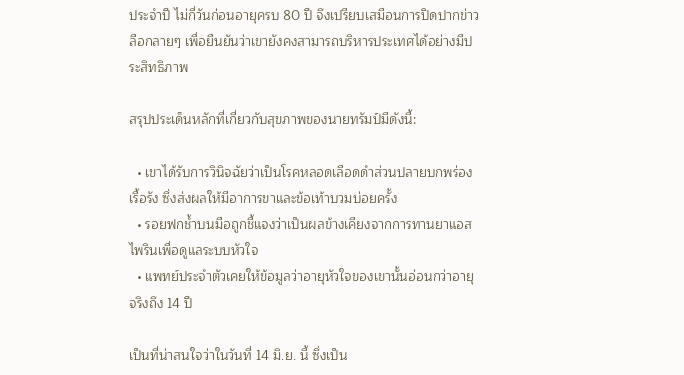ประจำปี ไม่กี่วันก่อนอายุครบ 80 ปี จึงเปรียบเสมือนการปิดปากข่าวลือกลายๆ เพื่อยืนยันว่าเขายังคงสามารถบริหารประเทศได้อย่างมีประสิทธิภาพ

สรุปประเด็นหลักที่เกี่ยวกับสุขภาพของนายทรัมป์มีดังนี้:

  • เขาได้รับการวินิจฉัยว่าเป็นโรคหลอดเลือดดำส่วนปลายบกพร่องเรื้อรัง ซึ่งส่งผลให้มีอาการขาและข้อเท้าบวมบ่อยครั้ง
  • รอยฟกช้ำบนมือถูกชี้แจงว่าเป็นผลข้างเคียงจากการทานยาแอสไพรินเพื่อดูแลระบบหัวใจ
  • แพทย์ประจำตัวเคยให้ข้อมูลว่าอายุหัวใจของเขานั้นอ่อนกว่าอายุจริงถึง 14 ปี

เป็นที่น่าสนใจว่าในวันที่ 14 มิ.ย. นี้ ซึ่งเป็น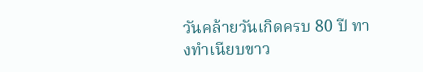วันคล้ายวันเกิดครบ 80 ปี ทางทำเนียบขาว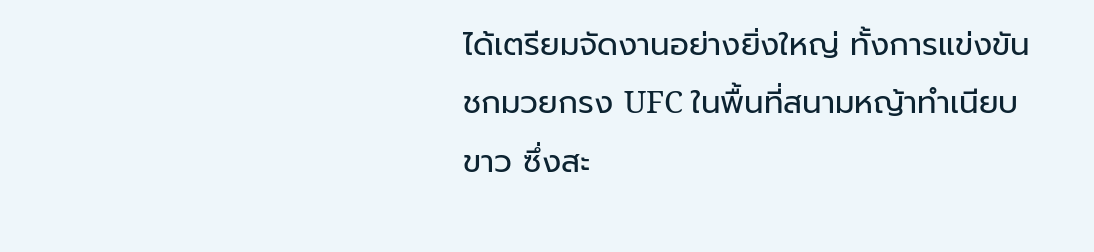ได้เตรียมจัดงานอย่างยิ่งใหญ่ ทั้งการแข่งขันชกมวยกรง UFC ในพื้นที่สนามหญ้าทำเนียบขาว ซึ่งสะ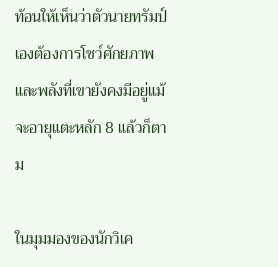ท้อนให้เห็นว่าตัวนายทรัมป์เองต้องการโชว์ศักยภาพและพลังที่เขายังคงมีอยู่แม้จะอายุแตะหลัก 8 แล้วก็ตาม

ในมุมมองของนักวิเค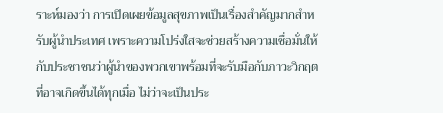ราะห์มองว่า การเปิดเผยข้อมูลสุขภาพเป็นเรื่องสำคัญมากสำหรับผู้นำประเทศ เพราะความโปร่งใสจะช่วยสร้างความเชื่อมั่นให้กับประชาชนว่าผู้นำของพวกเขาพร้อมที่จะรับมือกับภาวะวิกฤตที่อาจเกิดขึ้นได้ทุกเมื่อ ไม่ว่าจะเป็นประ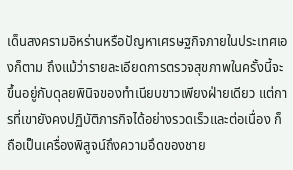เด็นสงครามอิหร่านหรือปัญหาเศรษฐกิจภายในประเทศเองก็ตาม ถึงแม้ว่ารายละเอียดการตรวจสุขภาพในครั้งนี้จะขึ้นอยู่กับดุลยพินิจของทำเนียบขาวเพียงฝ่ายเดียว แต่การที่เขายังคงปฏิบัติภารกิจได้อย่างรวดเร็วและต่อเนื่อง ก็ถือเป็นเครื่องพิสูจน์ถึงความอึดของชาย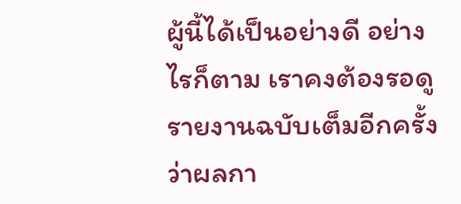ผู้นี้ได้เป็นอย่างดี อย่างไรก็ตาม เราคงต้องรอดูรายงานฉบับเต็มอีกครั้งว่าผลกา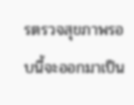รตรวจสุขภาพรอบนี้จะออกมาเป็น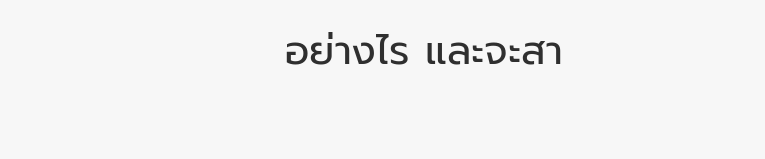อย่างไร และจะสา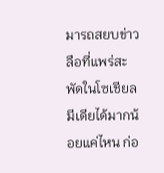มารถสยบข่าวลือที่แพร่สะพัดในโซเชียลมีเดียได้มากน้อยแค่ไหน ก่อ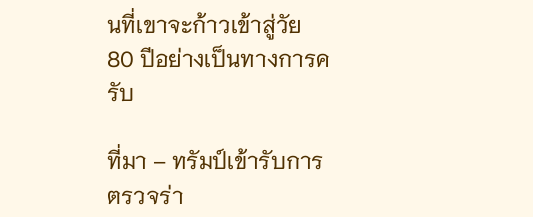นที่เขาจะก้าวเข้าสู่วัย 80 ปีอย่างเป็นทางการครับ

ที่มา – ทรัมป์เข้ารับการตรวจร่า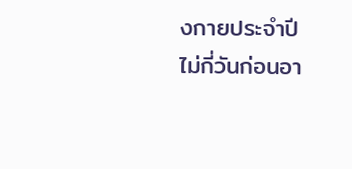งกายประจำปี ไม่กี่วันก่อนอา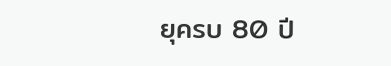ยุครบ 80 ปี